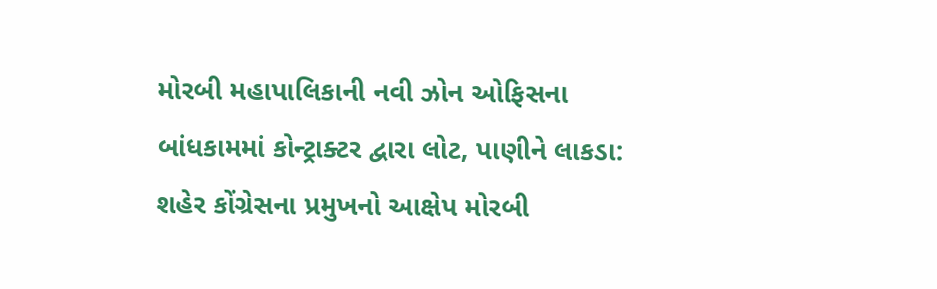મોરબી મહાપાલિકાની નવી ઝોન ઓફિસના બાંધકામમાં કોન્ટ્રાક્ટર દ્વારા લોટ, પાણીને લાકડા: શહેર કોંગ્રેસના પ્રમુખનો આક્ષેપ મોરબી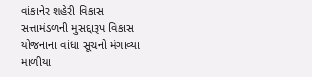વાંકાનેર શહેરી વિકાસ સત્તામંડળની મુસદ્દારૂપ વિકાસ યોજનાના વાંધા સૂચનો મંગાવ્યા માળીયા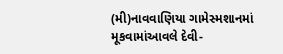(મી)નાવવાણિયા ગામેસ્મશાનમાં મૂકવામાંઆવલે દેવી-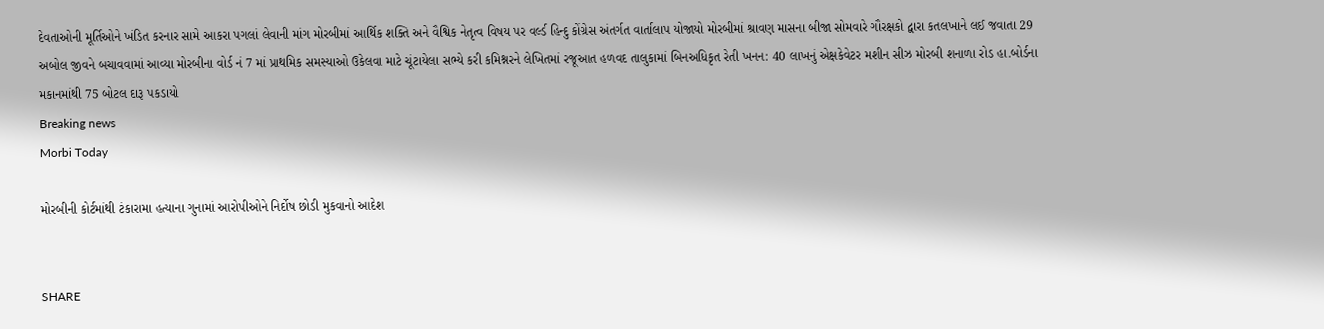દેવતાઓની મૂર્તિઓને ખંડિત કરનાર સામે આકરા પગલાં લેવાની માંગ મોરબીમાં આર્થિક શક્તિ અને વૈશ્વિક નેતૃત્વ વિષય પર વર્લ્ડ હિન્દુ કોંગ્રેસ અંતર્ગત વાર્તાલાપ યોજાયો મોરબીમાં શ્રાવણ માસના બીજા સોમવારે ગૌરક્ષકો દ્વારા કતલખાને લઈ જવાતા 29 અબોલ જીવને બચાવવામાં આવ્યા મોરબીના વોર્ડ નં 7 માં પ્રાથમિક સમસ્યાઓ ઉકેલવા માટે ચૂંટાયેલા સભ્યે કરી કમિશ્નરને લેખિતમાં રજૂઆત હળવદ તાલુકામાં બિનઅધિકૃત રેતી ખનન: 40 લાખનું એક્ષકેવેટર મશીન સીઝ મોરબી શનાળા રોડ હા.બોર્ડના મકાનમાંથી 75 બોટલ દારૂ પકડાયો
Breaking news
Morbi Today

મોરબીની કોર્ટમાંથી ટંકારામા હત્યાના ગુનામાં આરોપીઓને નિર્દોષ છોડી મુકવાનો આદેશ


SHARE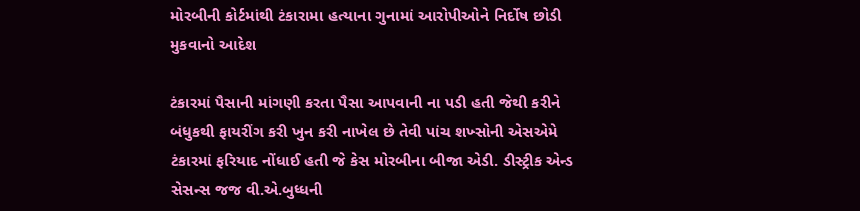મોરબીની કોર્ટમાંથી ટંકારામા હત્યાના ગુનામાં આરોપીઓને નિર્દોષ છોડી મુકવાનો આદેશ

ટંકારમાં પૈસાની માંગણી કરતા પૈસા આપવાની ના પડી હતી જેથી કરીને બંધુકથી ફાયરીંગ કરી ખુન કરી નાખેલ છે તેવી પાંચ શખ્સોની એસએમે ટંકારમાં ફરિયાદ નોંધાઈ હતી જે કેસ મોરબીના બીજા એડી. ડીસ્ટ્રીક એન્ડ સેસન્સ જજ વી.એ.બુધ્ધની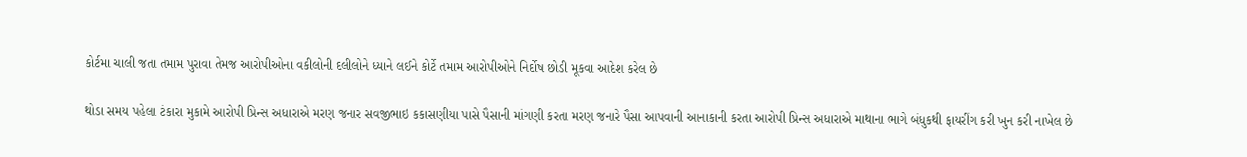કોર્ટમા ચાલી જતા તમામ પુરાવા તેમજ આરોપીઓના વકીલોની દલીલોને ધ્યાને લઈને કોર્ટે તમામ આરોપીઓને નિર્દોષ છોડી મૂકવા આદેશ કરેલ છે

થોડા સમય પહેલા ટંકારા મુકામે આરોપી પ્રિન્સ અધારાએ મરણ જનાર સવજીભાઇ કકાસણીયા પાસે પૈસાની માંગણી કરતા મરણ જનારે પૈસા આપવાની આનાકાની કરતા આરોપી પ્રિન્સ અધારાએ માથાના ભાગે બંધુકથી ફાયરીંગ કરી ખુન કરી નાખેલ છે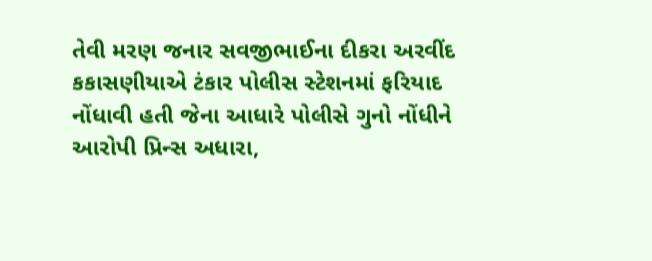તેવી મરણ જનાર સવજીભાઈના દીકરા અરવીંદ કકાસણીયાએ ટંકાર પોલીસ સ્ટેશનમાં ફરિયાદ નોંધાવી હતી જેના આધારે પોલીસે ગુનો નોંધીને આરોપી પ્રિન્સ અધારા,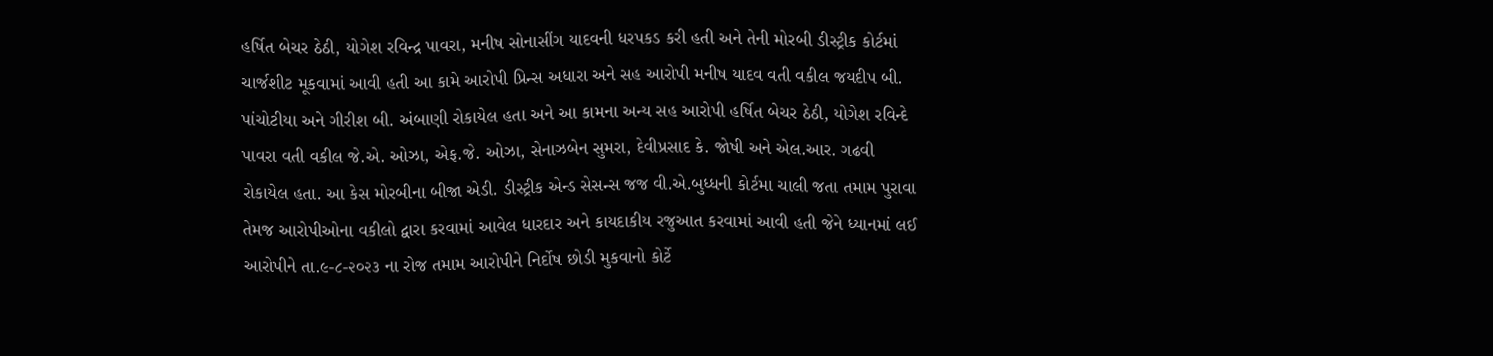હર્ષિત બેચર ઠેઠી, યોગેશ રવિન્દ્ર પાવરા, મનીષ સોનાસીંગ યાદવની ધરપકડ કરી હતી અને તેની મોરબી ડીસ્ટ્રીક કોર્ટમાં ચાર્જશીટ મૂકવામાં આવી હતી આ કામે આરોપી પ્રિન્સ અધારા અને સહ આરોપી મનીષ યાદવ વતી વકીલ જયદીપ બી. પાંચોટીયા અને ગીરીશ બી. અંબાણી રોકાયેલ હતા અને આ કામના અન્ય સહ આરોપી હર્ષિત બેચર ઠેઠી, યોગેશ રવિન્દે પાવરા વતી વકીલ જે.એ. ઓઝા, એફ.જે. ઓઝા, સેનાઝબેન સુમરા, દેવીપ્રસાદ કે. જોષી અને એલ.આર. ગઢવી રોકાયેલ હતા. આ કેસ મોરબીના બીજા એડી. ડીસ્ટ્રીક એન્ડ સેસન્સ જજ વી.એ.બુધ્ધની કોર્ટમા ચાલી જતા તમામ પુરાવા તેમજ આરોપીઓના વકીલો દ્વારા કરવામાં આવેલ ધારદાર અને કાયદાકીય રજુઆત કરવામાં આવી હતી જેને ધ્યાનમાં લઈ આરોપીને તા.૯-૮-૨૦૨૩ ના રોજ તમામ આરોપીને નિર્દોષ છોડી મુકવાનો કોર્ટે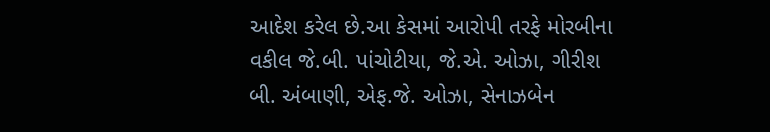આદેશ કરેલ છે.આ કેસમાં આરોપી તરફે મોરબીના વકીલ જે.બી. પાંચોટીયા, જે.એ. ઓઝા, ગીરીશ બી. અંબાણી, એફ.જે. ઓઝા, સેનાઝબેન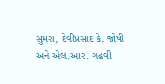સુમરા, દેવીપ્રસાદ કે. જોષી અને એલ.આર. ગઢવી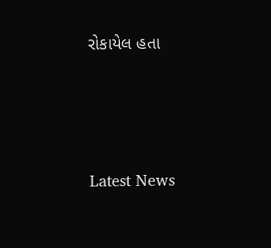રોકાયેલ હતા




Latest News